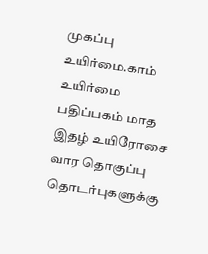முகப்பு உயிர்மை.காம் உயிர்மை பதிப்பகம் மாத இதழ் உயிரோசை வார தொகுப்பு தொடர்புகளுக்கு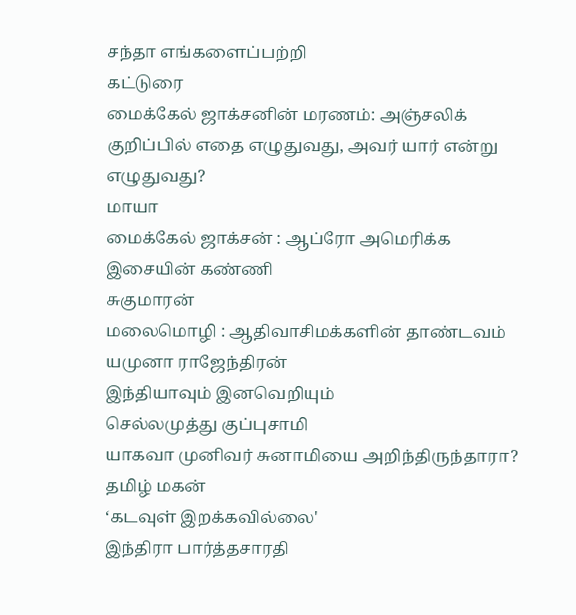சந்தா எங்களைப்பற்றி
கட்டுரை
மைக்கேல் ஜாக்சனின் மரணம்: அஞ்சலிக் குறிப்பில் எதை எழுதுவது, அவர் யார் என்று எழுதுவது?
மாயா
மைக்கேல் ஜாக்சன் : ஆப்ரோ அமெரிக்க இசையின் கண்ணி
சுகுமாரன்
மலைமொழி : ஆதிவாசிமக்களின் தாண்டவம்
யமுனா ராஜேந்திரன்
இந்தியாவும் இனவெறியும்
செல்லமுத்து குப்புசாமி
யாகவா முனிவர் சுனாமியை அறிந்திருந்தாரா?
தமிழ் மகன்
‘கடவுள் இறக்கவில்லை'
இந்திரா பார்த்தசாரதி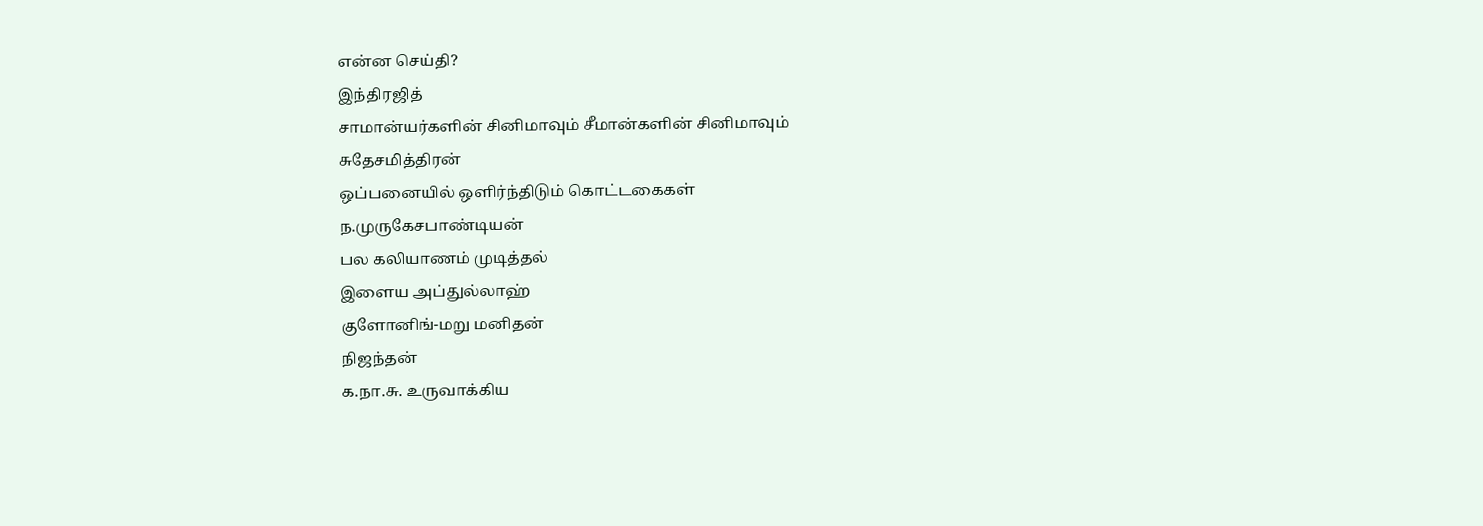என்ன செய்தி?
இந்திரஜித்
சாமான்யர்களின் சினிமாவும் சீமான்களின் சினிமாவும்
சுதேசமித்திரன்
ஒப்பனையில் ஒளிர்ந்திடும் கொட்டகைகள்
ந.முருகேசபாண்டியன்
பல கலியாணம் முடித்தல்
இளைய அப்துல்லாஹ்
குளோனிங்-மறு மனிதன்
நிஜந்தன்
க.நா.சு. உருவாக்கிய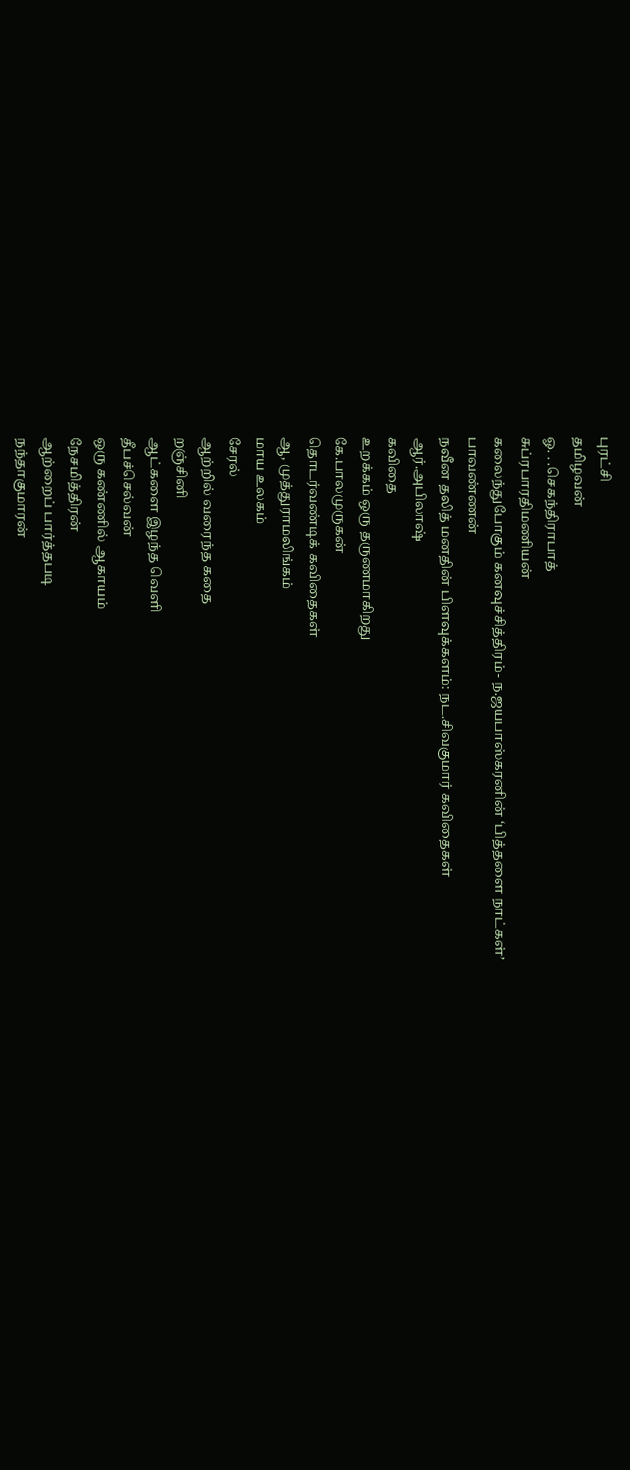புரட்சி
தமிழவன்
ஓ. . .செகந்திராபாத்
சுப்ரபாரதிமணியன்
கலைந்துபோகும் கனவுச்சித்திரம்- ந.ஜயபாஸ்கரனின் ‘பித்தளை நாட்கள்’
பாவண்ணன்
நவீன தலித் மனதின் பிளவுக்களம்: நட.சிவகுமார் கவிதைகள்
ஆர்.அபிலாஷ்
கவிதை
உறக்கம் ஒரு தருணமாகிறது
கே.பாலமுருகன்
தொடர்வண்டிக் கவிதைகள்
ஆ, முத்துராமலிங்கம்
மாய உலகம்
சேரல்
ஆற்றில் வரைந்த கதை
றஞ்சினி
ஆட்களை இழந்த வெளி
தீபச்செல்வன்
ஒரு கண்ணில் ஆகாயம்
நேசமித்திரன்
ஆற்றைப் பார்த்தபடி
நந்தாகுமாரன்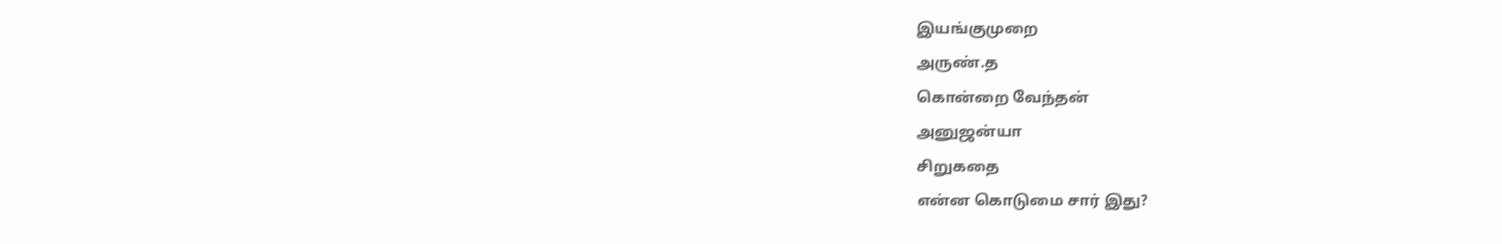இயங்குமுறை
அருண்.த
கொன்றை வேந்தன்
அனுஜன்யா
சிறுகதை
என்ன கொடுமை சார் இது?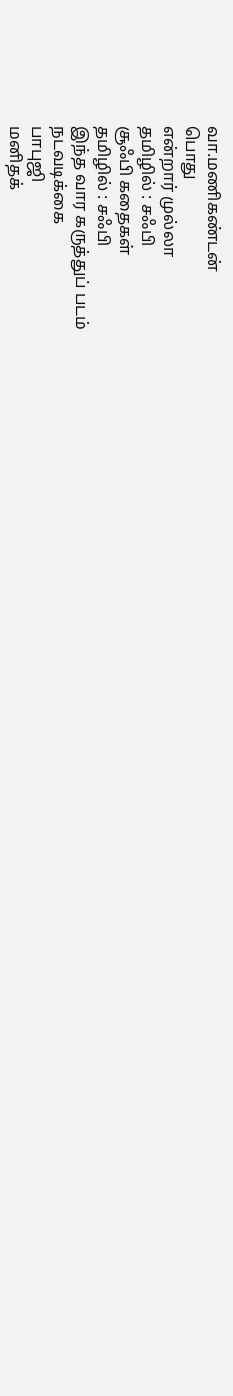வா.மணிகண்டன்
பொது
என்றார் முல்லா
தமிழில் : சஃபி
சூஃபி கதைகள்
தமிழில் : சஃபி
இந்த வார கருத்துப் படம்
நடவடிக்கை
பாபுஜி
மனிதக்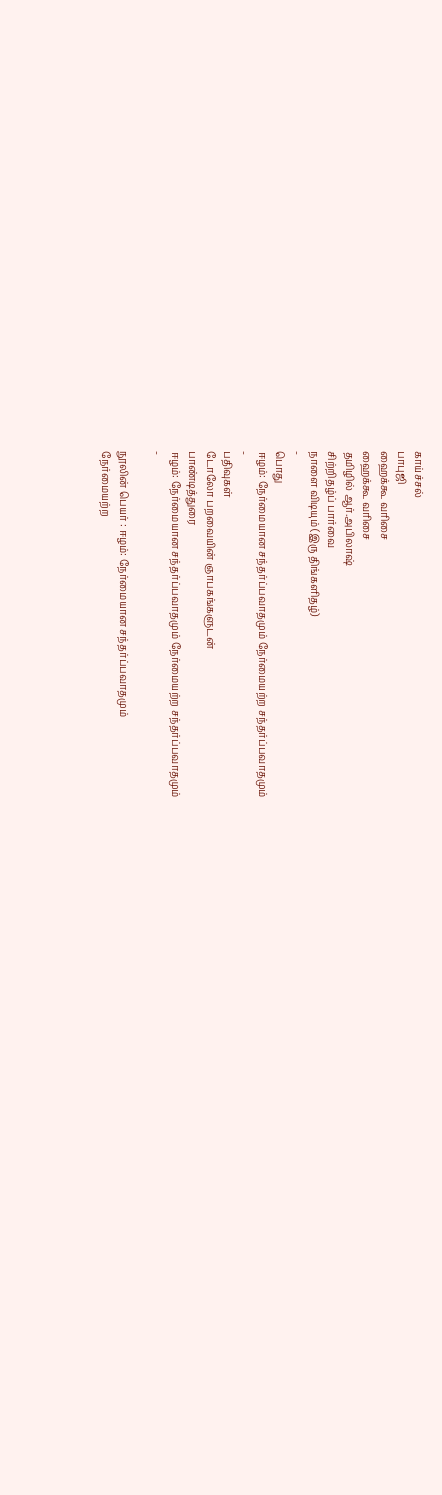காய்ச்சல்
பாபுஜி
ஹைக்கூ வரிசை
ஹைக்கூ வரிசை
தமிழில் ஆர்.அபிலாஷ்
சிற்றிதழ்ப் பார்வை
நாளை விடியும் (இரு திங்களிதழ்)
-
பொது
ஈழம்: நேர்மையான சந்தர்ப்பவாதமும் நேர்மையற்ற சந்தர்ப்பவாதமும்
-
பதிவுகள்
டோலோ பறவையின் ஞாபகங்களுடன்
பாண்டித்துரை
ஈழம்: நேர்மையான சந்தர்ப்பவாதமும் நேர்மையற்ற சந்தர்ப்பவாதமும்
-

நூலின் பெயர் : ஈழம்: நேர்மையான சந்தர்ப்பவாதமும்
நேர்மையற்ற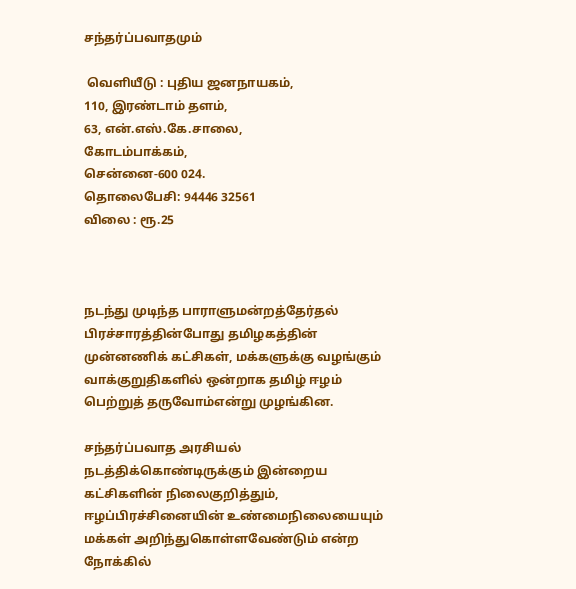சந்தர்ப்பவாதமும்

 வெளியீடு : புதிய ஜனநாயகம்,
110, இரண்டாம் தளம்,
63, என்.எஸ்.கே.சாலை,
கோடம்பாக்கம்,
சென்னை-600 024.
தொலைபேசி: 94446 32561
விலை : ரூ.25



நடந்து முடிந்த பாராளுமன்றத்தேர்தல் பிரச்சாரத்தின்போது தமிழகத்தின் முன்னணிக் கட்சிகள், மக்களுக்கு வழங்கும் வாக்குறுதிகளில் ஒன்றாக தமிழ் ஈழம் பெற்றுத் தருவோம்என்று முழங்கின.

சந்தர்ப்பவாத அரசியல் நடத்திக்கொண்டிருக்கும் இன்றைய கட்சிகளின் நிலைகுறித்தும், ஈழப்பிரச்சினையின் உண்மைநிலையையும் மக்கள் அறிந்துகொள்ளவேண்டும் என்ற நோக்கில்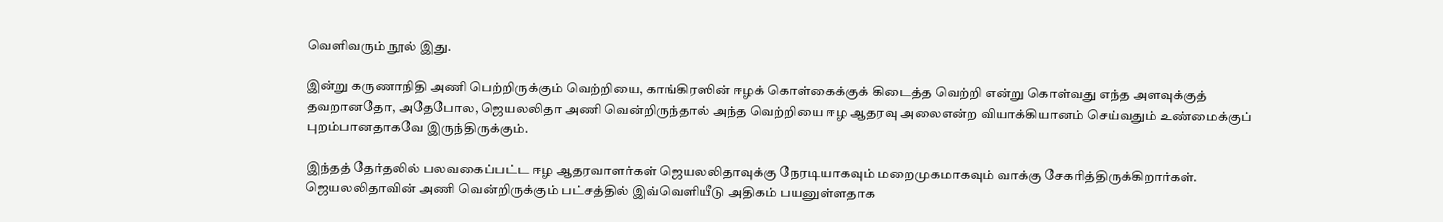வெளிவரும் நூல் இது.

இன்று கருணாநிதி அணி பெற்றிருக்கும் வெற்றியை, காங்கிரஸின் ஈழக் கொள்கைக்குக் கிடைத்த வெற்றி என்று கொள்வது எந்த அளவுக்குத் தவறானதோ, அதேபோல, ஜெயலலிதா அணி வென்றிருந்தால் அந்த வெற்றியை ஈழ ஆதரவு அலைஎன்ற வியாக்கியானம் செய்வதும் உண்மைக்குப் புறம்பானதாகவே இருந்திருக்கும்.

இந்தத் தேர்தலில் பலவகைப்பட்ட ஈழ ஆதரவாளர்கள் ஜெயலலிதாவுக்கு நேரடியாகவும் மறைமுகமாகவும் வாக்கு சேகரித்திருக்கிறார்கள். ஜெயலலிதாவின் அணி வென்றிருக்கும் பட்சத்தில் இவ்வெளியீடு அதிகம் பயனுள்ளதாக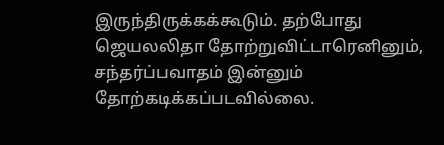இருந்திருக்கக்கூடும். தற்போது ஜெயலலிதா தோற்றுவிட்டாரெனினும், சந்தர்ப்பவாதம் இன்னும் தோற்கடிக்கப்படவில்லை.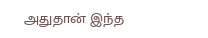அதுதான் இந்த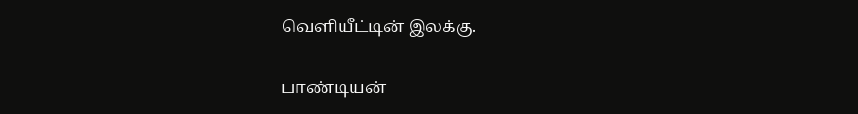வெளியீட்டின் இலக்கு.

பாண்டியன்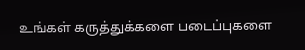உங்கள் கருத்துக்களை படைப்புகளை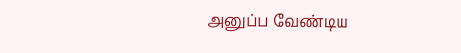அனுப்ப வேண்டிய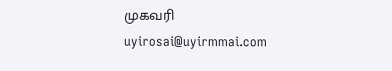முகவரி
uyirosai@uyirmmai.com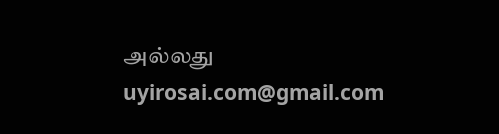அல்லது uyirosai.com@gmail.com